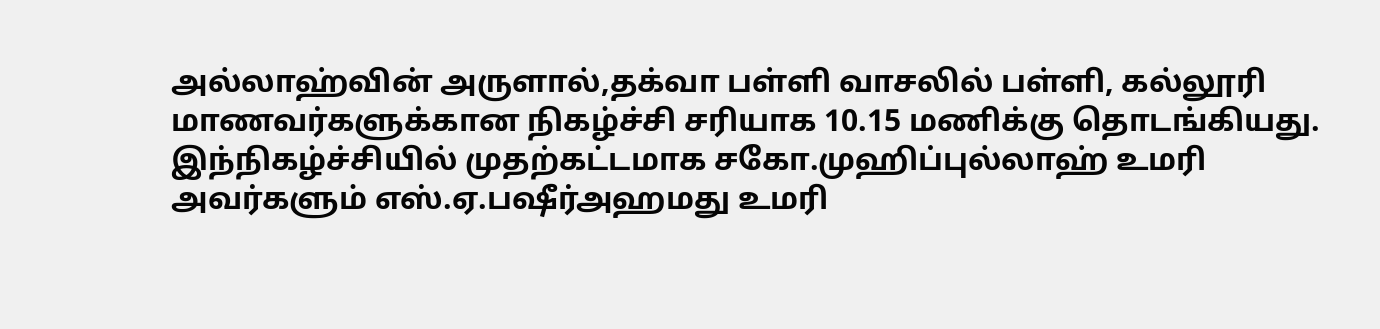அல்லாஹ்வின் அருளால்,தக்வா பள்ளி வாசலில் பள்ளி, கல்லூரி மாணவர்களுக்கான நிகழ்ச்சி சரியாக 10.15 மணிக்கு தொடங்கியது. இந்நிகழ்ச்சியில் முதற்கட்டமாக சகோ.முஹிப்புல்லாஹ் உமரி அவர்களும் எஸ்.ஏ.பஷீர்அஹமது உமரி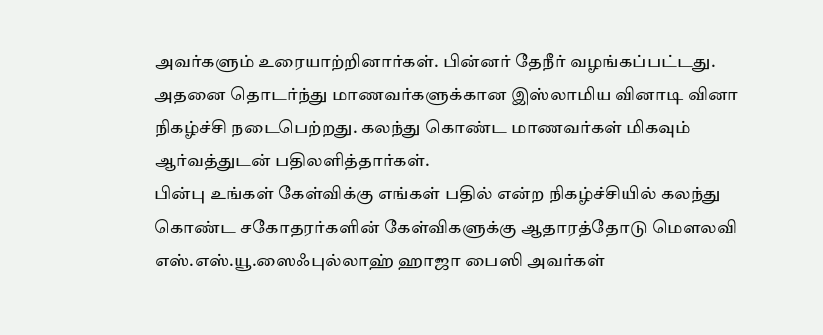அவர்களும் உரையாற்றினார்கள். பின்னர் தேநீர் வழங்கப்பட்டது.
அதனை தொடர்ந்து மாணவர்களுக்கான இஸ்லாமிய வினாடி வினா நிகழ்ச்சி நடைபெற்றது. கலந்து கொண்ட மாணவர்கள் மிகவும் ஆர்வத்துடன் பதிலளித்தார்கள்.
பின்பு உங்கள் கேள்விக்கு எங்கள் பதில் என்ற நிகழ்ச்சியில் கலந்து கொண்ட சகோதரர்களின் கேள்விகளுக்கு ஆதாரத்தோடு மௌலவி எஸ்.எஸ்.யூ.ஸைஃபுல்லாஹ் ஹாஜா பைஸி அவர்கள்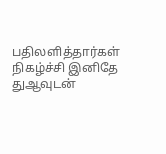பதிலளித்தார்கள் நிகழ்ச்சி இனிதே துஆவுடன்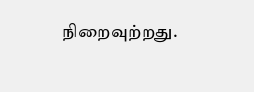நிறைவுற்றது.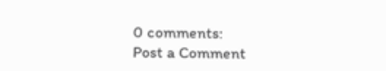0 comments:
Post a Comment